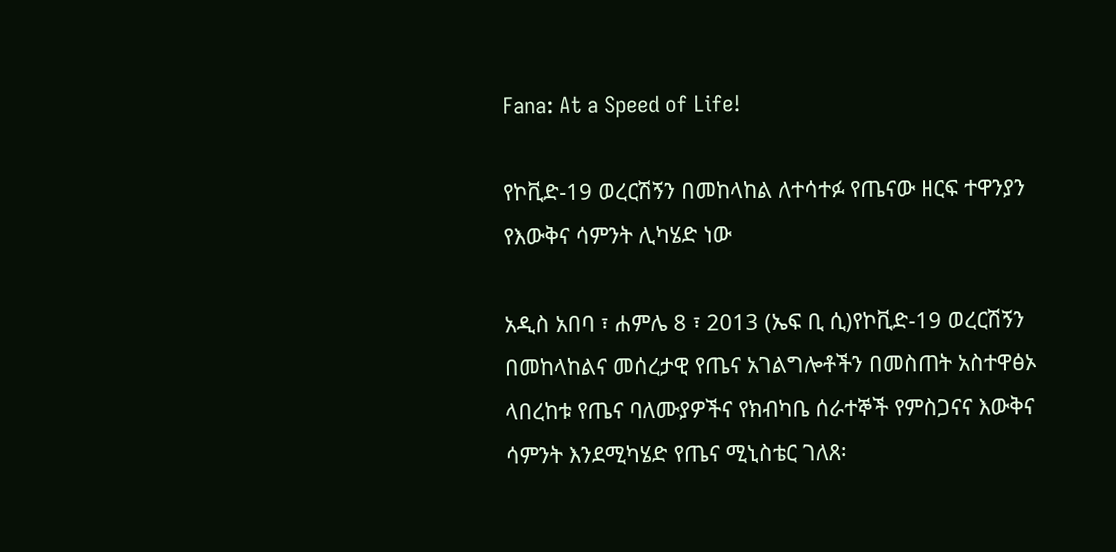Fana: At a Speed of Life!

የኮቪድ-19 ወረርሽኝን በመከላከል ለተሳተፉ የጤናው ዘርፍ ተዋንያን የእውቅና ሳምንት ሊካሄድ ነው

አዲስ አበባ ፣ ሐምሌ 8 ፣ 2013 (ኤፍ ቢ ሲ)የኮቪድ-19 ወረርሽኝን በመከላከልና መሰረታዊ የጤና አገልግሎቶችን በመስጠት አስተዋፅኦ ላበረከቱ የጤና ባለሙያዎችና የክብካቤ ሰራተኞች የምስጋናና እውቅና ሳምንት እንደሚካሄድ የጤና ሚኒስቴር ገለጸ፡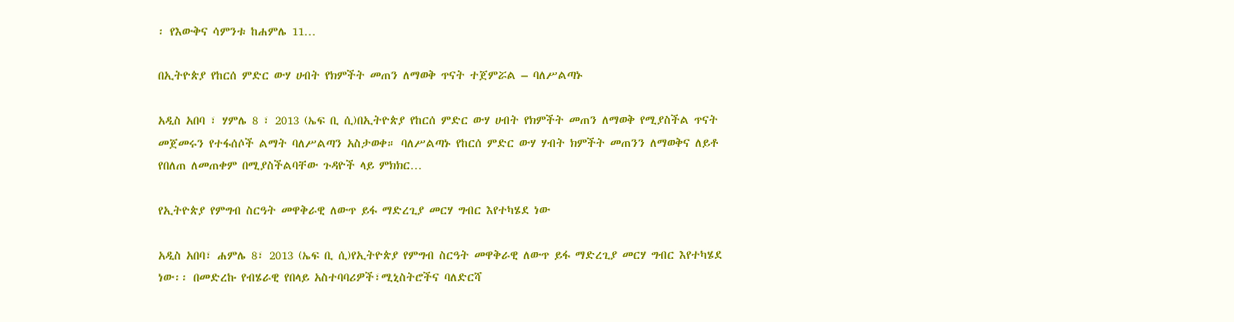፡ የእውቅና ሳምንቱ ከሐምሌ 11…

በኢትዮጵያ የከርሰ ምድር ውሃ ሀብት የክምችት መጠን ለማወቅ ጥናት ተጀምሯል – ባለሥልጣኑ

አዲስ አበባ ፣ ሃምሌ 8 ፣ 2013 (ኤፍ ቢ ሲ)በኢትዮጵያ የከርሰ ምድር ውሃ ሀብት የክምችት መጠን ለማወቅ የሚያስችል ጥናት መጀመሩን የተፋሰሶች ልማት ባለሥልጣን አስታወቀ። ባለሥልጣኑ የከርሰ ምድር ውሃ ሃብት ክምችት መጠንን ለማወቅና ለይቶ የበለጠ ለመጠቀም በሚያስችልባቸው ጉዳዮች ላይ ምክክር…

የኢትዮጵያ የምግብ ስርዓት መዋቅራዊ ለውጥ ይፋ ማድረጊያ መርሃ ግብር እየተካሄደ ነው

አዲስ አበባ፣ ሐምሌ 8፣ 2013 (ኤፍ ቢ ሲ)የኢትዮጵያ የምግብ ስርዓት መዋቅራዊ ለውጥ ይፋ ማድረጊያ መርሃ ግብር እየተካሄደ ነው፡፡ በመድረኩ የብሄራዊ የበላይ አስተባባሪዎች፣ሚኒስትሮችና ባለድርሻ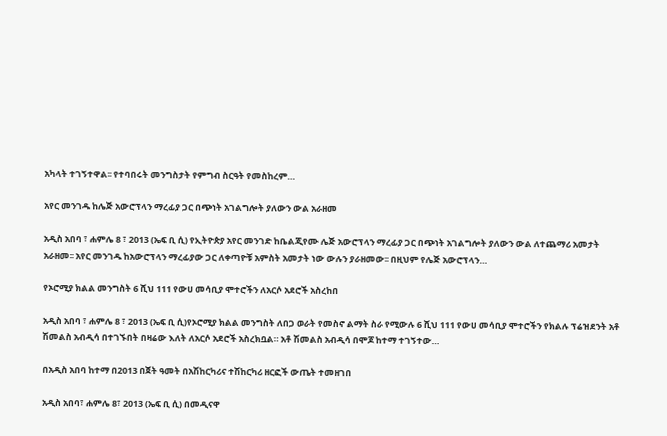አካላት ተገኝተዋል፡፡ የተባበሩት መንግስታት የምግብ ስርዓት የመስከረም…

አየር መንገዱ ከሌጅ አውሮፕላን ማረፊያ ጋር በጭነት አገልግሎት ያለውን ውል አራዘመ

አዲስ አበባ ፣ ሐምሌ 8 ፣ 2013 (ኤፍ ቢ ሲ) የኢትዮጵያ አየር መንገድ ከቤልጂየሙ ሌጅ አውሮፕላን ማረፊያ ጋር በጭነት አገልግሎት ያለውን ውል ለተጨማሪ አመታት አራዘመ፡፡ አየር መንገዱ ከአውሮፕላን ማረፊያው ጋር ለቀጣዮቹ አምስት አመታት ነው ውሉን ያራዘመው፡፡ በዚህም የሌጅ አውሮፕላን…

የኦሮሚያ ክልል መንግስት 6 ሺህ 111 የውሀ መሳቢያ ሞተሮችን ለአርሶ አደሮች አስረከበ

አዲስ አበባ ፣ ሐምሌ 8 ፣ 2013 (ኤፍ ቢ ሲ)የኦሮሚያ ክልል መንግስት ለበጋ ወራት የመስኖ ልማት ስራ የሚውሉ 6 ሺህ 111 የውሀ መሳቢያ ሞተሮችን የክልሉ ፕሬዝደንት አቶ ሽመልስ አብዲሳ በተገኙበት በዛሬው እለት ለአርሶ አደሮች አስረክቧል። አቶ ሽመልስ አብዲሳ በሞጆ ከተማ ተገኝተው…

በአዲስ አበባ ከተማ በ2013 በጀት ዓመት በአሽከርካሪና ተሽከርካሪ ዘርፎች ውጤት ተመዘገበ

አዲስ አበባ፣ ሐምሌ 8፣ 2013 (ኤፍ ቢ ሲ) በመዲናዋ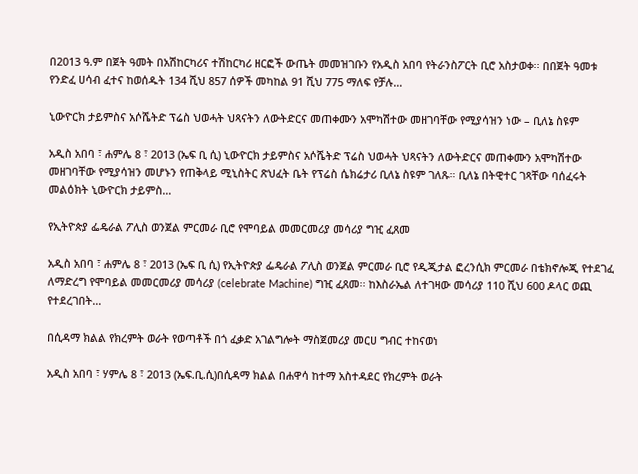በ2013 ዓ.ም በጀት ዓመት በአሽከርካሪና ተሽከርካሪ ዘርፎች ውጤት መመዝገቡን የአዲስ አበባ የትራንስፖርት ቢሮ አስታወቀ፡፡ በበጀት ዓመቱ የንድፈ ሀሳብ ፈተና ከወሰዱት 134 ሺህ 857 ሰዎች መካከል 91 ሺህ 775 ማለፍ የቻሉ…

ኒውዮርክ ታይምስና አሶሼትድ ፕሬስ ህወሓት ህጻናትን ለውትድርና መጠቀሙን አሞካሽተው መዘገባቸው የሚያሳዝን ነው – ቢለኔ ስዩም

አዲስ አበባ ፣ ሐምሌ 8 ፣ 2013 (ኤፍ ቢ ሲ) ኒውዮርክ ታይምስና አሶሼትድ ፕሬስ ህወሓት ህጻናትን ለውትድርና መጠቀሙን አሞካሽተው መዘገባቸው የሚያሳዝን መሆኑን የጠቅላይ ሚኒስትር ጽህፈት ቤት የፕሬስ ሴክሬታሪ ቢለኔ ስዩም ገለጹ። ቢለኔ በትዊተር ገጻቸው ባሰፈሩት መልዕክት ኒውዮርክ ታይምስ…

የኢትዮጵያ ፌዴራል ፖሊስ ወንጀል ምርመራ ቢሮ የሞባይል መመርመሪያ መሳሪያ ግዢ ፈጸመ

አዲስ አበባ ፣ ሐምሌ 8 ፣ 2013 (ኤፍ ቢ ሲ) የኢትዮጵያ ፌዴራል ፖሊስ ወንጀል ምርመራ ቢሮ የዲጂታል ፎረንሲክ ምርመራ በቴክኖሎጂ የተደገፈ ለማድረግ የሞባይል መመርመሪያ መሳሪያ (celebrate Machine) ግዢ ፈጸመ፡፡ ከእስራኤል ለተገዛው መሳሪያ 110 ሺህ 600 ዶላር ወጪ የተደረገበት…

በሲዳማ ክልል የክረምት ወራት የወጣቶች በጎ ፈቃድ አገልግሎት ማስጀመሪያ መርሀ ግብር ተከናወነ

አዲስ አበባ ፣ ሃምሌ 8 ፣ 2013 (ኤፍ.ቢ.ሲ)በሲዳማ ክልል በሐዋሳ ከተማ አስተዳደር የክረምት ወራት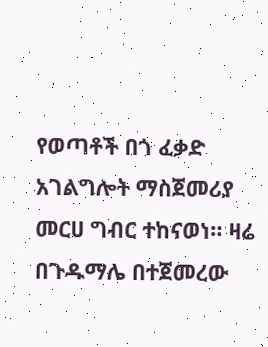የወጣቶች በጎ ፈቃድ አገልግሎት ማስጀመሪያ መርሀ ግብር ተከናወነ። ዛሬ በጉዱማሌ በተጀመረው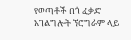የወጣቶች በጎ ፈቃድ አገልግሎት ኘሮግራም ላይ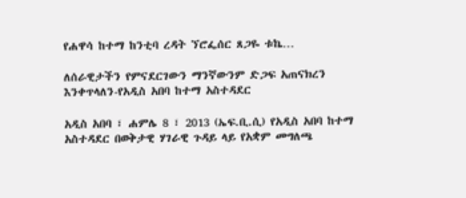የሐዋሳ ከተማ ከንቲባ ረዳት ኘሮፌሰር ጸጋዬ ቱኬ…

ለሰራዊታችን የምናደርገውን ማንኛውንም ድጋፍ አጠናክረን እንቀጥላለን-የአዲስ አበባ ከተማ አስተዳደር

አዲስ አበባ ፣ ሐምሌ 8 ፣ 2013 (ኤፍ.ቢ.ሲ) የአዲስ አበባ ከተማ አስተዳደር በወቅታዊ ሃገራዊ ጉዳይ ላይ የአቋም መግለጫ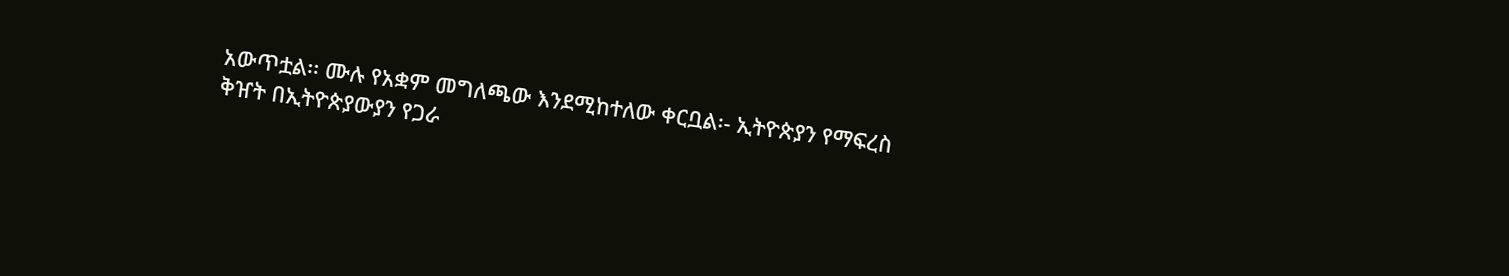አውጥቷል፡፡ ሙሉ የአቋም መግለጫው እንደሚከተለው ቀርቧል፡- ኢትዮጵያን የማፍረስ ቅዠት በኢትዮጵያውያን የጋራ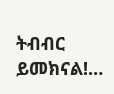ትብብር ይመክናል!…